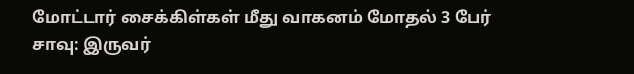மோட்டார் சைக்கிள்கள் மீது வாகனம் மோதல் 3 பேர் சாவு: இருவர்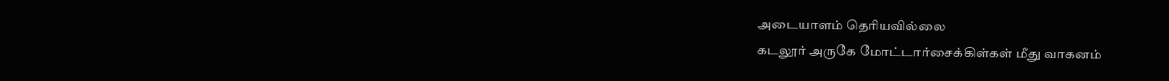அடையாளம் தெரியவில்லை
கடலூர் அருகே மோட்டார்சைக்கிள்கள் மீது வாகனம்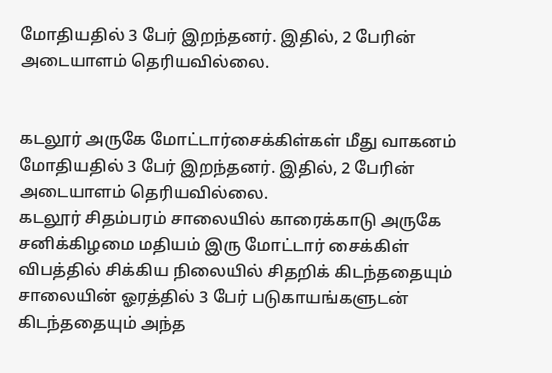மோதியதில் 3 பேர் இறந்தனர். இதில், 2 பேரின் அடையாளம் தெரியவில்லை.


கடலூர் அருகே மோட்டார்சைக்கிள்கள் மீது வாகனம் மோதியதில் 3 பேர் இறந்தனர். இதில், 2 பேரின் அடையாளம் தெரியவில்லை.
கடலூர் சிதம்பரம் சாலையில் காரைக்காடு அருகே சனிக்கிழமை மதியம் இரு மோட்டார் சைக்கிள் விபத்தில் சிக்கிய நிலையில் சிதறிக் கிடந்ததையும் சாலையின் ஓரத்தில் 3 பேர் படுகாயங்களுடன் கிடந்ததையும் அந்த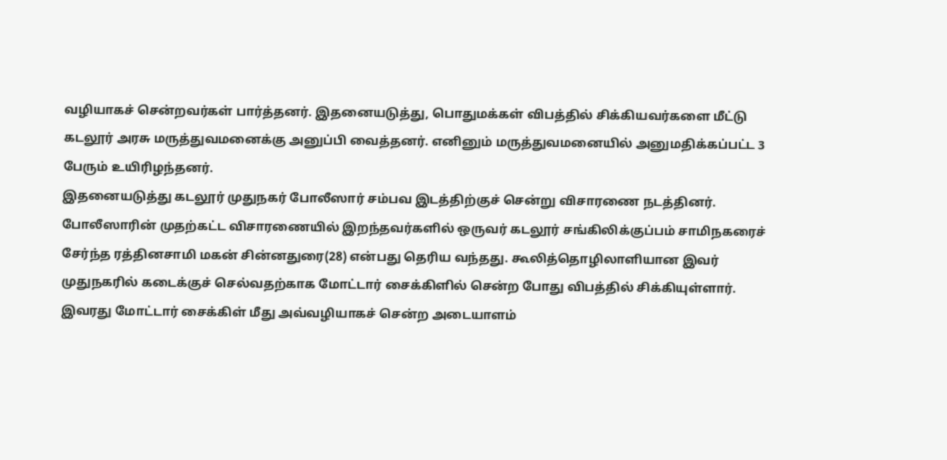வழியாகச் சென்றவர்கள் பார்த்தனர். இதனையடுத்து, பொதுமக்கள் விபத்தில் சிக்கியவர்களை மீட்டு கடலூர் அரசு மருத்துவமனைக்கு அனுப்பி வைத்தனர். எனினும் மருத்துவமனையில் அனுமதிக்கப்பட்ட 3 பேரும் உயிரிழந்தனர்.
இதனையடுத்து கடலூர் முதுநகர் போலீஸார் சம்பவ இடத்திற்குச் சென்று விசாரணை நடத்தினர். போலீஸாரின் முதற்கட்ட விசாரணையில் இறந்தவர்களில் ஒருவர் கடலூர் சங்கிலிக்குப்பம் சாமிநகரைச் சேர்ந்த ரத்தினசாமி மகன் சின்னதுரை(28) என்பது தெரிய வந்தது. கூலித்தொழிலாளியான இவர் முதுநகரில் கடைக்குச் செல்வதற்காக மோட்டார் சைக்கிளில் சென்ற போது விபத்தில் சிக்கியுள்ளார். இவரது மோட்டார் சைக்கிள் மீது அவ்வழியாகச் சென்ற அடையாளம்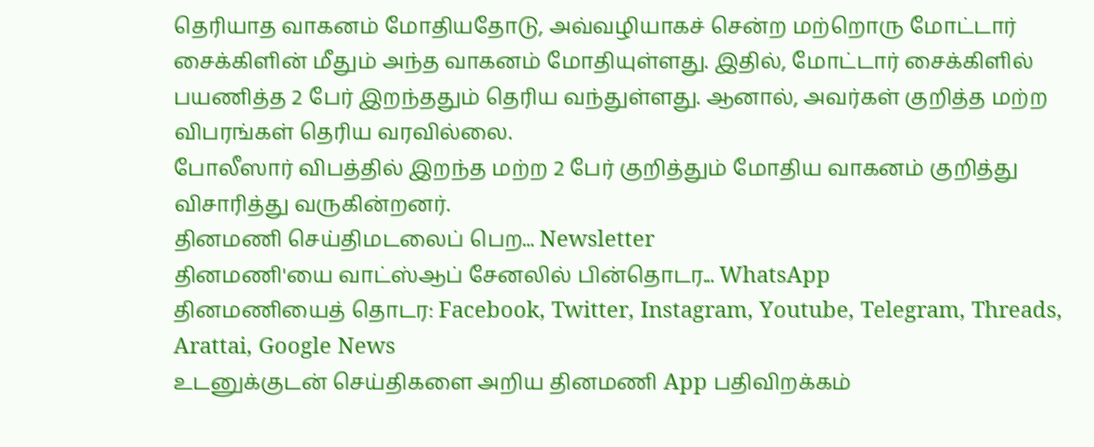தெரியாத வாகனம் மோதியதோடு, அவ்வழியாகச் சென்ற மற்றொரு மோட்டார் சைக்கிளின் மீதும் அந்த வாகனம் மோதியுள்ளது. இதில், மோட்டார் சைக்கிளில் பயணித்த 2 பேர் இறந்ததும் தெரிய வந்துள்ளது. ஆனால், அவர்கள் குறித்த மற்ற விபரங்கள் தெரிய வரவில்லை.
போலீஸார் விபத்தில் இறந்த மற்ற 2 பேர் குறித்தும் மோதிய வாகனம் குறித்து விசாரித்து வருகின்றனர்.
தினமணி செய்திமடலைப் பெற... Newsletter
தினமணி'யை வாட்ஸ்ஆப் சேனலில் பின்தொடர... WhatsApp
தினமணியைத் தொடர: Facebook, Twitter, Instagram, Youtube, Telegram, Threads, Arattai, Google News
உடனுக்குடன் செய்திகளை அறிய தினமணி App பதிவிறக்கம்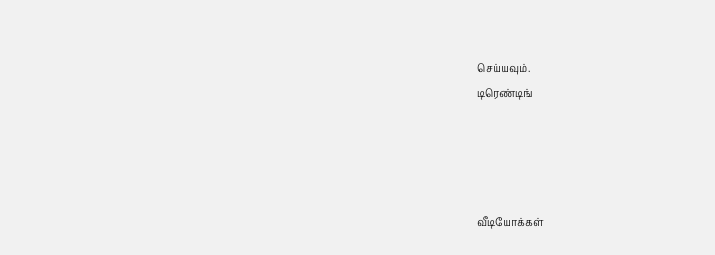செய்யவும்.
டிரெண்டிங்




வீடியோக்கள்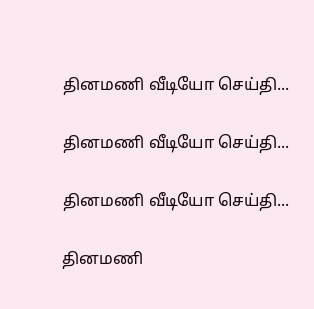தினமணி வீடியோ செய்தி...

தினமணி வீடியோ செய்தி...

தினமணி வீடியோ செய்தி...

தினமணி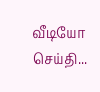வீடியோ செய்தி...